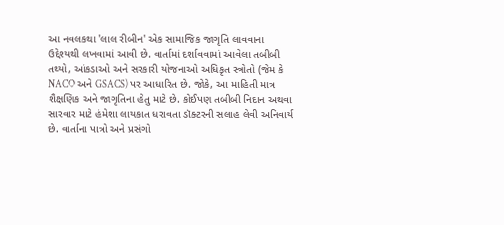આ નવલકથા 'લાલ રીબીન' એક સામાજિક જાગૃતિ લાવવાના ઉદ્દેશ્યથી લખવામાં આવી છે. વાર્તામાં દર્શાવવામાં આવેલા તબીબી તથ્યો, આંકડાઓ અને સરકારી યોજનાઓ અધિકૃત સ્ત્રોતો (જેમ કે NACO અને GSACS) પર આધારિત છે. જોકે, આ માહિતી માત્ર શૈક્ષણિક અને જાગૃતિના હેતુ માટે છે. કોઈપણ તબીબી નિદાન અથવા સારવાર માટે હંમેશા લાયકાત ધરાવતા ડૉક્ટરની સલાહ લેવી અનિવાર્ય છે. વાર્તાના પાત્રો અને પ્રસંગો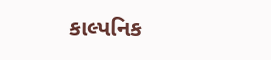કાલ્પનિક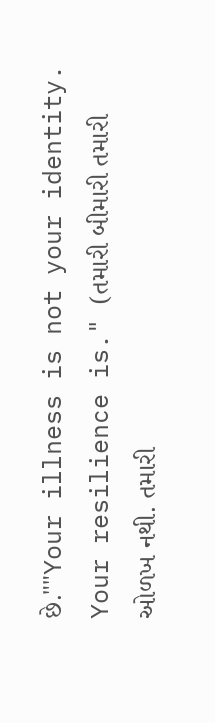છે.""Your illness is not your identity. Your resilience is." (તમારી બીમારી તમારી ઓળખ નથી. તમારી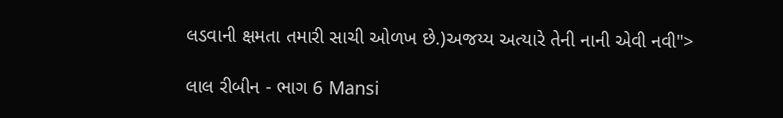લડવાની ક્ષમતા તમારી સાચી ઓળખ છે.)અજય્ય અત્યારે તેની નાની એવી નવી">

લાલ રીબીન - ભાગ 6 Mansi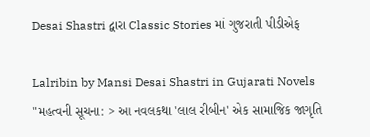Desai Shastri દ્વારા Classic Stories માં ગુજરાતી પીડીએફ

Lalribin by Mansi Desai Shastri in Gujarati Novels
"મહત્વની સૂચના: > આ નવલકથા 'લાલ રીબીન' એક સામાજિક જાગૃતિ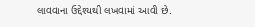લાવવાના ઉદ્દેશ્યથી લખવામાં આવી છે.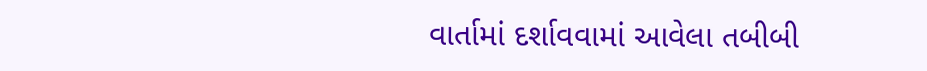વાર્તામાં દર્શાવવામાં આવેલા તબીબી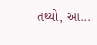તથ્યો, આ...